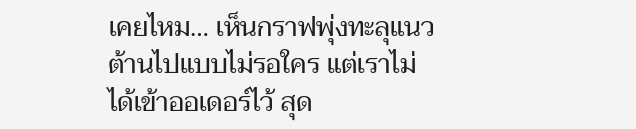เคยไหม… เห็นกราฟพุ่งทะลุแนวต้านไปแบบไม่รอใคร แต่เราไม่ได้เข้าออเดอร์ไว้ สุด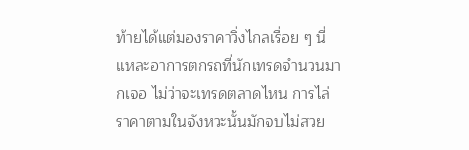ท้ายได้แต่มองราคาวิ่งไกลเรื่อย ๆ นี่แหละอาการตกรถที่นักเทรดจำนวนมากเจอ ไม่ว่าจะเทรดตลาดไหน การไล่ราคาตามในจังหวะนั้นมักจบไม่สวย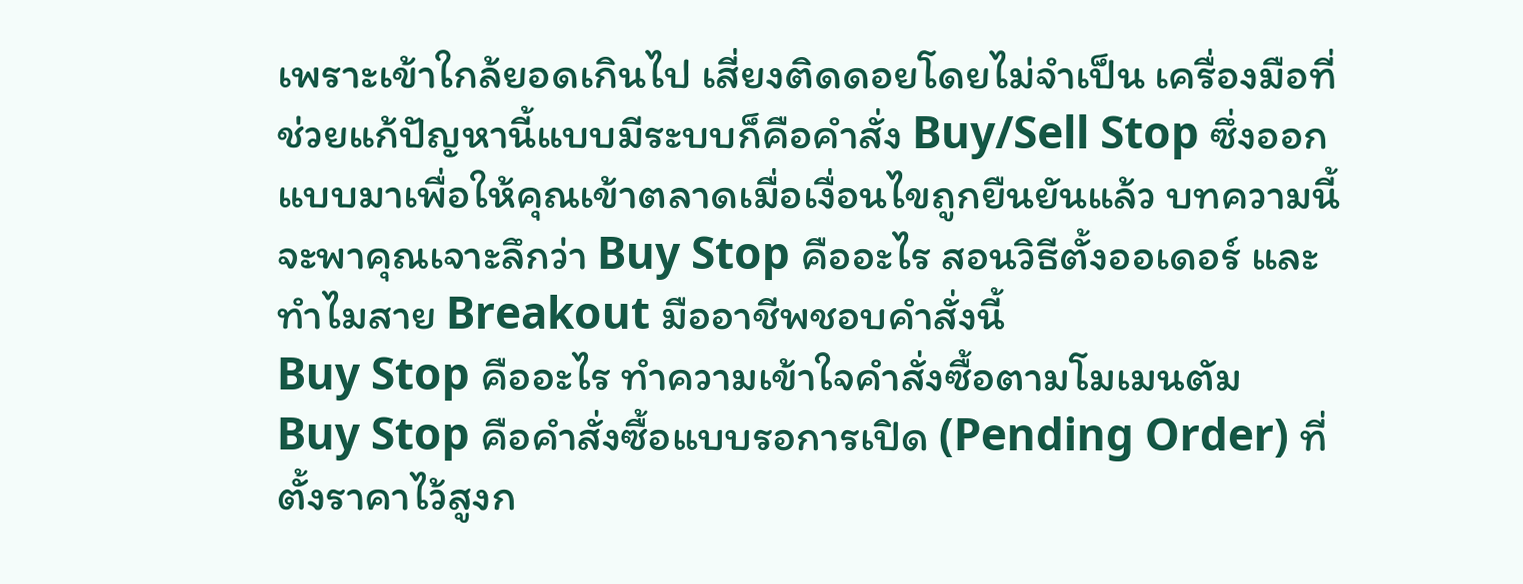เพราะเข้าใกล้ยอดเกินไป เสี่ยงติดดอยโดยไม่จำเป็น เครื่องมือที่ช่วยแก้ปัญหานี้แบบมีระบบก็คือคำสั่ง Buy/Sell Stop ซึ่งออกแบบมาเพื่อให้คุณเข้าตลาดเมื่อเงื่อนไขถูกยืนยันแล้ว บทความนี้จะพาคุณเจาะลึกว่า Buy Stop คืออะไร สอนวิธีตั้งออเดอร์ และทำไมสาย Breakout มืออาชีพชอบคำสั่งนี้
Buy Stop คืออะไร ทำความเข้าใจคำสั่งซื้อตามโมเมนตัม
Buy Stop คือคำสั่งซื้อแบบรอการเปิด (Pending Order) ที่ตั้งราคาไว้สูงก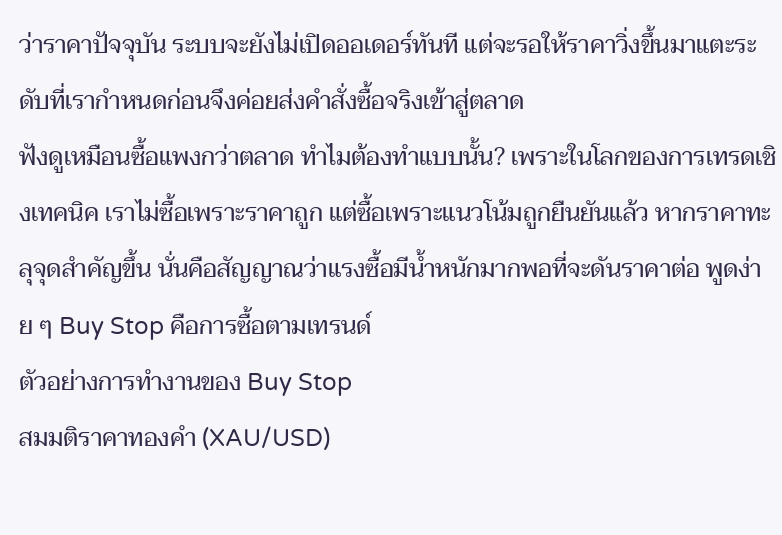ว่าราคาปัจจุบัน ระบบจะยังไม่เปิดออเดอร์ทันที แต่จะรอให้ราคาวิ่งขึ้นมาแตะระดับที่เรากำหนดก่อนจึงค่อยส่งคำสั่งซื้อจริงเข้าสู่ตลาด
ฟังดูเหมือนซื้อแพงกว่าตลาด ทำไมต้องทำแบบนั้น? เพราะในโลกของการเทรดเชิงเทคนิค เราไม่ซื้อเพราะราคาถูก แต่ซื้อเพราะแนวโน้มถูกยืนยันแล้ว หากราคาทะลุจุดสำคัญขึ้น นั่นคือสัญญาณว่าแรงซื้อมีน้ำหนักมากพอที่จะดันราคาต่อ พูดง่าย ๆ Buy Stop คือการซื้อตามเทรนด์
ตัวอย่างการทำงานของ Buy Stop
สมมติราคาทองคำ (XAU/USD)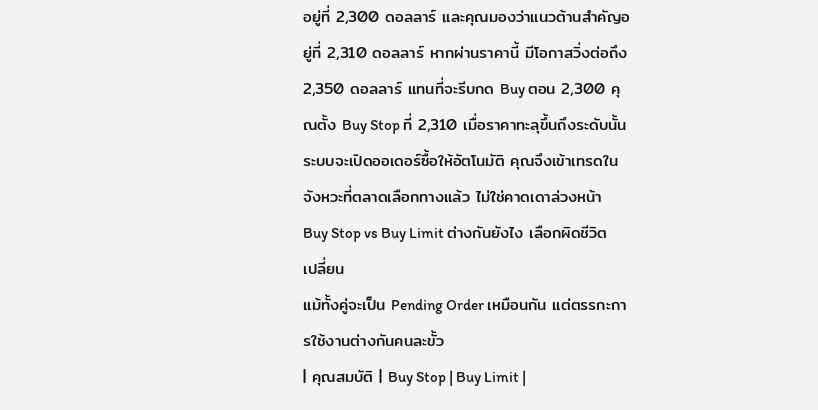อยู่ที่ 2,300 ดอลลาร์ และคุณมองว่าแนวต้านสำคัญอยู่ที่ 2,310 ดอลลาร์ หากผ่านราคานี้ มีโอกาสวิ่งต่อถึง 2,350 ดอลลาร์ แทนที่จะรีบกด Buy ตอน 2,300 คุณตั้ง Buy Stop ที่ 2,310 เมื่อราคาทะลุขึ้นถึงระดับนั้น ระบบจะเปิดออเดอร์ซื้อให้อัตโนมัติ คุณจึงเข้าเทรดในจังหวะที่ตลาดเลือกทางแล้ว ไม่ใช่คาดเดาล่วงหน้า
Buy Stop vs Buy Limit ต่างกันยังไง เลือกผิดชีวิตเปลี่ยน
แม้ทั้งคู่จะเป็น Pending Order เหมือนกัน แต่ตรรกะการใช้งานต่างกันคนละขั้ว
| คุณสมบัติ | Buy Stop | Buy Limit |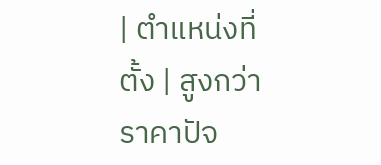| ตำแหน่งที่ตั้ง | สูงกว่าราคาปัจ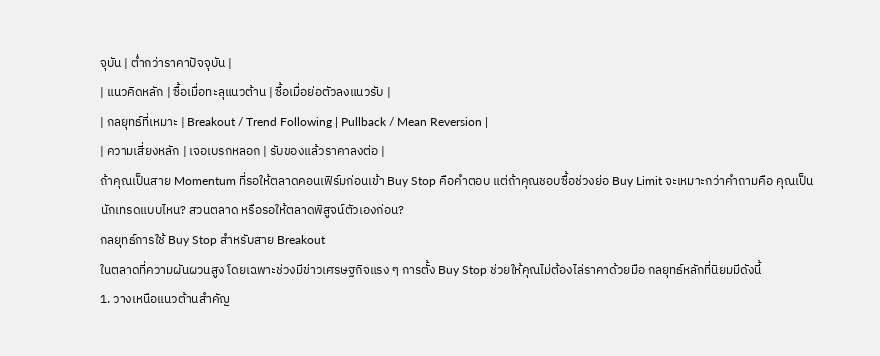จุบัน | ต่ำกว่าราคาปัจจุบัน |
| แนวคิดหลัก | ซื้อเมื่อทะลุแนวต้าน | ซื้อเมื่อย่อตัวลงแนวรับ |
| กลยุทธ์ที่เหมาะ | Breakout / Trend Following | Pullback / Mean Reversion |
| ความเสี่ยงหลัก | เจอเบรกหลอก | รับของแล้วราคาลงต่อ |
ถ้าคุณเป็นสาย Momentum ที่รอให้ตลาดคอนเฟิร์มก่อนเข้า Buy Stop คือคำตอบ แต่ถ้าคุณชอบซื้อช่วงย่อ Buy Limit จะเหมาะกว่าคำถามคือ คุณเป็นนักเทรดแบบไหน? สวนตลาด หรือรอให้ตลาดพิสูจน์ตัวเองก่อน?
กลยุทธ์การใช้ Buy Stop สำหรับสาย Breakout
ในตลาดที่ความผันผวนสูง โดยเฉพาะช่วงมีข่าวเศรษฐกิจแรง ๆ การตั้ง Buy Stop ช่วยให้คุณไม่ต้องไล่ราคาด้วยมือ กลยุทธ์หลักที่นิยมมีดังนี้
1. วางเหนือแนวต้านสำคัญ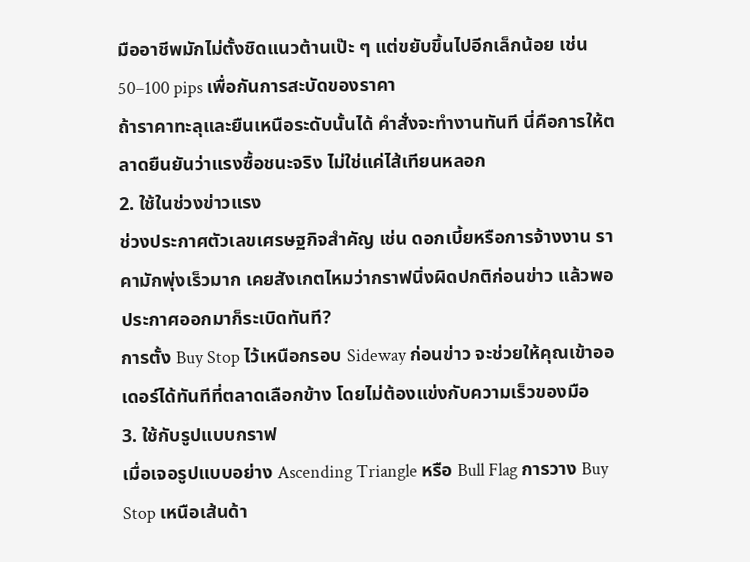มืออาชีพมักไม่ตั้งชิดแนวต้านเป๊ะ ๆ แต่ขยับขึ้นไปอีกเล็กน้อย เช่น 50–100 pips เพื่อกันการสะบัดของราคา
ถ้าราคาทะลุและยืนเหนือระดับนั้นได้ คำสั่งจะทำงานทันที นี่คือการให้ตลาดยืนยันว่าแรงซื้อชนะจริง ไม่ใช่แค่ไส้เทียนหลอก
2. ใช้ในช่วงข่าวแรง
ช่วงประกาศตัวเลขเศรษฐกิจสำคัญ เช่น ดอกเบี้ยหรือการจ้างงาน ราคามักพุ่งเร็วมาก เคยสังเกตไหมว่ากราฟนิ่งผิดปกติก่อนข่าว แล้วพอประกาศออกมาก็ระเบิดทันที?
การตั้ง Buy Stop ไว้เหนือกรอบ Sideway ก่อนข่าว จะช่วยให้คุณเข้าออเดอร์ได้ทันทีที่ตลาดเลือกข้าง โดยไม่ต้องแข่งกับความเร็วของมือ
3. ใช้กับรูปแบบกราฟ
เมื่อเจอรูปแบบอย่าง Ascending Triangle หรือ Bull Flag การวาง Buy Stop เหนือเส้นด้า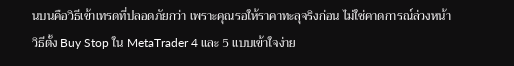นบนคือวิธีเข้าเทรดที่ปลอดภัยกว่า เพราะคุณรอให้ราคาทะลุจริงก่อน ไม่ใช่คาดการณ์ล่วงหน้า
วิธีตั้ง Buy Stop ใน MetaTrader 4 และ 5 แบบเข้าใจง่าย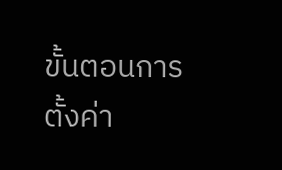ขั้นตอนการตั้งค่า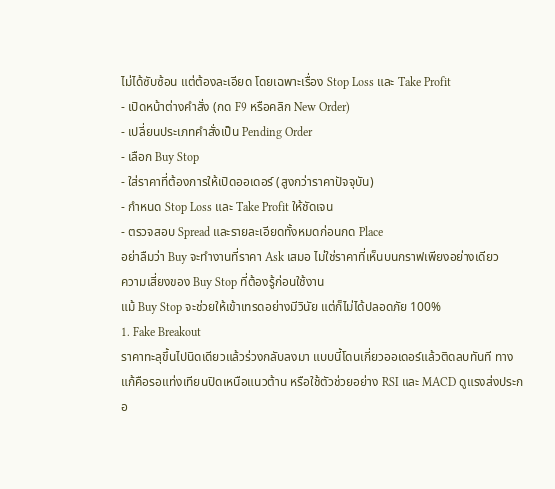ไม่ได้ซับซ้อน แต่ต้องละเอียด โดยเฉพาะเรื่อง Stop Loss และ Take Profit
- เปิดหน้าต่างคำสั่ง (กด F9 หรือคลิก New Order)
- เปลี่ยนประเภทคำสั่งเป็น Pending Order
- เลือก Buy Stop
- ใส่ราคาที่ต้องการให้เปิดออเดอร์ (สูงกว่าราคาปัจจุบัน)
- กำหนด Stop Loss และ Take Profit ให้ชัดเจน
- ตรวจสอบ Spread และรายละเอียดทั้งหมดก่อนกด Place
อย่าลืมว่า Buy จะทำงานที่ราคา Ask เสมอ ไม่ใช่ราคาที่เห็นบนกราฟเพียงอย่างเดียว
ความเสี่ยงของ Buy Stop ที่ต้องรู้ก่อนใช้งาน
แม้ Buy Stop จะช่วยให้เข้าเทรดอย่างมีวินัย แต่ก็ไม่ได้ปลอดภัย 100%
1. Fake Breakout
ราคาทะลุขึ้นไปนิดเดียวแล้วร่วงกลับลงมา แบบนี้โดนเกี่ยวออเดอร์แล้วติดลบทันที ทางแก้คือรอแท่งเทียนปิดเหนือแนวต้าน หรือใช้ตัวช่วยอย่าง RSI และ MACD ดูแรงส่งประกอ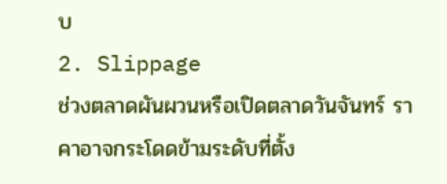บ
2. Slippage
ช่วงตลาดผันผวนหรือเปิดตลาดวันจันทร์ ราคาอาจกระโดดข้ามระดับที่ตั้ง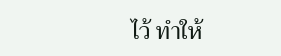ไว้ ทำให้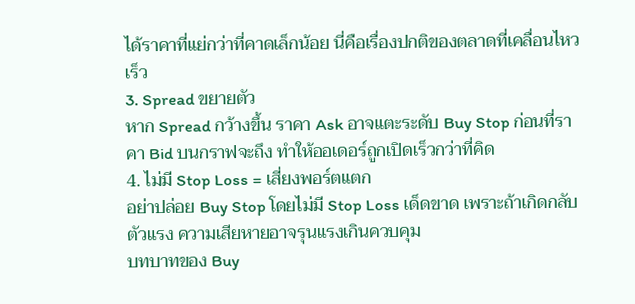ได้ราคาที่แย่กว่าที่คาดเล็กน้อย นี่คือเรื่องปกติของตลาดที่เคลื่อนไหวเร็ว
3. Spread ขยายตัว
หาก Spread กว้างขึ้น ราคา Ask อาจแตะระดับ Buy Stop ก่อนที่ราคา Bid บนกราฟจะถึง ทำให้ออเดอร์ถูกเปิดเร็วกว่าที่คิด
4. ไม่มี Stop Loss = เสี่ยงพอร์ตแตก
อย่าปล่อย Buy Stop โดยไม่มี Stop Loss เด็ดขาด เพราะถ้าเกิดกลับตัวแรง ความเสียหายอาจรุนแรงเกินควบคุม
บทบาทของ Buy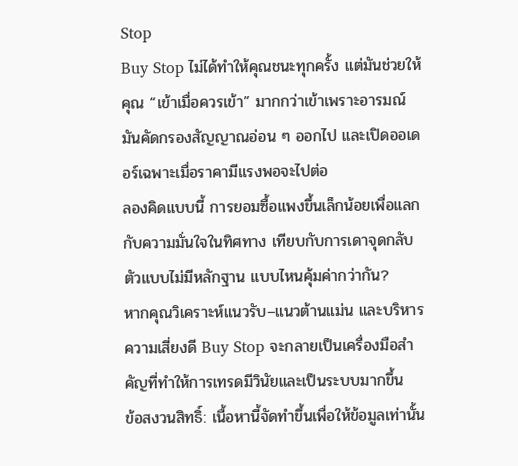Stop
Buy Stop ไม่ได้ทำให้คุณชนะทุกครั้ง แต่มันช่วยให้คุณ “เข้าเมื่อควรเข้า” มากกว่าเข้าเพราะอารมณ์ มันคัดกรองสัญญาณอ่อน ๆ ออกไป และเปิดออเดอร์เฉพาะเมื่อราคามีแรงพอจะไปต่อ
ลองคิดแบบนี้ การยอมซื้อแพงขึ้นเล็กน้อยเพื่อแลกกับความมั่นใจในทิศทาง เทียบกับการเดาจุดกลับตัวแบบไม่มีหลักฐาน แบบไหนคุ้มค่ากว่ากัน?
หากคุณวิเคราะห์แนวรับ–แนวต้านแม่น และบริหารความเสี่ยงดี Buy Stop จะกลายเป็นเครื่องมือสำคัญที่ทำให้การเทรดมีวินัยและเป็นระบบมากขึ้น
ข้อสงวนสิทธิ์: เนื้อหานี้จัดทำขึ้นเพื่อให้ข้อมูลเท่านั้น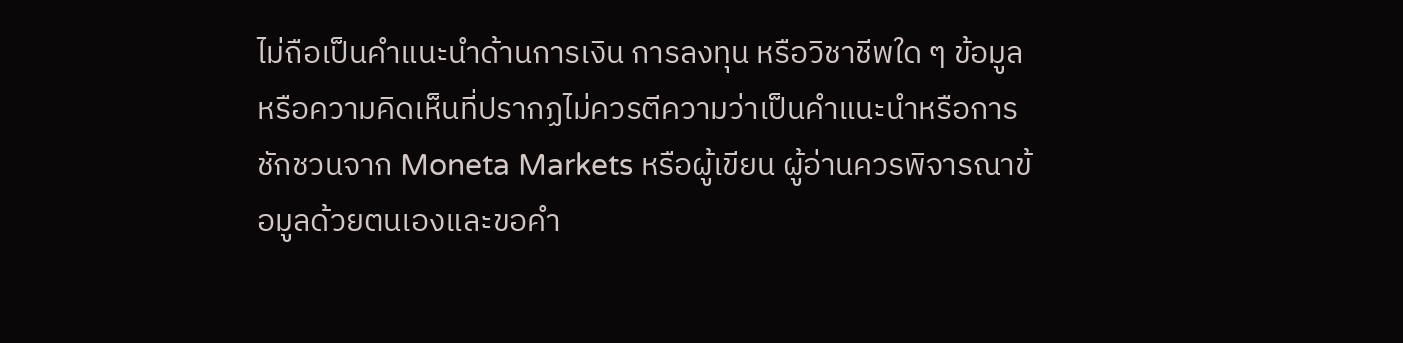ไม่ถือเป็นคำแนะนำด้านการเงิน การลงทุน หรือวิชาชีพใด ๆ ข้อมูลหรือความคิดเห็นที่ปรากฏไม่ควรตีความว่าเป็นคำแนะนำหรือการชักชวนจาก Moneta Markets หรือผู้เขียน ผู้อ่านควรพิจารณาข้อมูลด้วยตนเองและขอคำ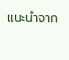แนะนำจาก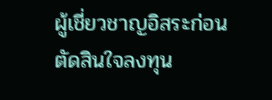ผู้เชี่ยวชาญอิสระก่อนตัดสินใจลงทุน